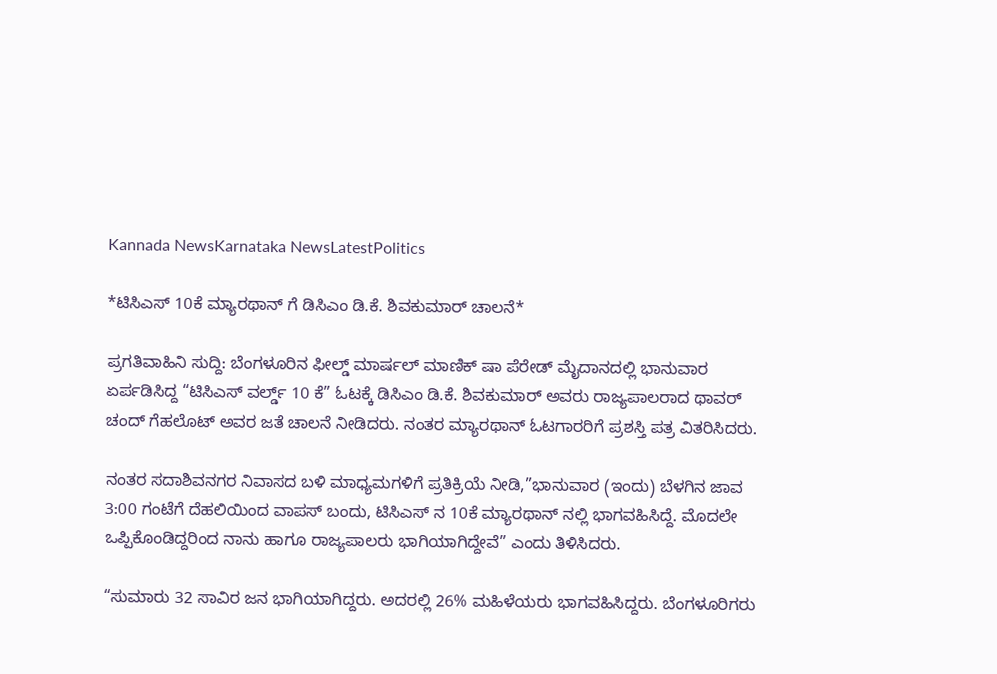Kannada NewsKarnataka NewsLatestPolitics

*ಟಿಸಿಎಸ್ 10ಕೆ ಮ್ಯಾರಥಾನ್ ಗೆ ಡಿಸಿಎಂ ಡಿ.ಕೆ. ಶಿವಕುಮಾರ್ ಚಾಲನೆ*

ಪ್ರಗತಿವಾಹಿನಿ ಸುದ್ದಿ: ಬೆಂಗಳೂರಿನ ಫೀಲ್ಡ್ ಮಾರ್ಷಲ್ ಮಾಣಿಕ್ ಷಾ ಪೆರೇಡ್ ಮೈದಾನದಲ್ಲಿ ಭಾನುವಾರ ಏರ್ಪಡಿಸಿದ್ದ “ಟಿಸಿಎಸ್ ವರ್ಲ್ಡ್ 10 ಕೆ” ಓಟಕ್ಕೆ ಡಿಸಿಎಂ ಡಿ.ಕೆ. ಶಿವಕುಮಾರ್ ಅವರು ರಾಜ್ಯಪಾಲರಾದ ಥಾವರ್ ಚಂದ್ ಗೆಹಲೊಟ್ ಅವರ ಜತೆ ಚಾಲನೆ ನೀಡಿದರು. ನಂತರ ಮ್ಯಾರಥಾನ್ ಓಟಗಾರರಿಗೆ ಪ್ರಶಸ್ತಿ ಪತ್ರ ವಿತರಿಸಿದರು.

ನಂತರ ಸದಾಶಿವನಗರ ನಿವಾಸದ ಬಳಿ ಮಾಧ್ಯಮಗಳಿಗೆ ಪ್ರತಿಕ್ರಿಯೆ ನೀಡಿ,”ಭಾನುವಾರ (ಇಂದು) ಬೆಳಗಿನ ಜಾವ 3:00 ಗಂಟೆಗೆ ದೆಹಲಿಯಿಂದ ವಾಪಸ್ ಬಂದು, ಟಿಸಿಎಸ್ ನ 10ಕೆ ಮ್ಯಾರಥಾನ್ ನಲ್ಲಿ ಭಾಗವಹಿಸಿದ್ದೆ. ಮೊದಲೇ ಒಪ್ಪಿಕೊಂಡಿದ್ದರಿಂದ ನಾನು ಹಾಗೂ ರಾಜ್ಯಪಾಲರು ಭಾಗಿಯಾಗಿದ್ದೇವೆ” ಎಂದು ತಿಳಿಸಿದರು.

“ಸುಮಾರು 32 ಸಾವಿರ ಜನ ಭಾಗಿಯಾಗಿದ್ದರು. ಅದರಲ್ಲಿ 26% ಮಹಿಳೆಯರು ಭಾಗವಹಿಸಿದ್ದರು. ಬೆಂಗಳೂರಿಗರು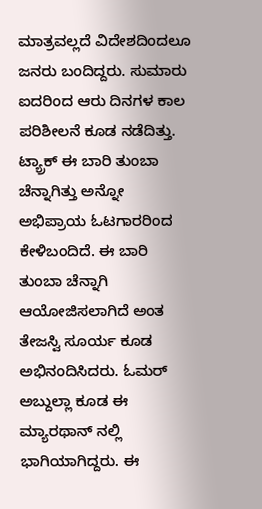ಮಾತ್ರವಲ್ಲದೆ ವಿದೇಶದಿಂದಲೂ ಜನರು ಬಂದಿದ್ದರು. ಸುಮಾರು ಐದರಿಂದ ಆರು ದಿನಗಳ ಕಾಲ ಪರಿಶೀಲನೆ ಕೂಡ ನಡೆದಿತ್ತು. ಟ್ಯ್ರಾಕ್ ಈ ಬಾರಿ ತುಂಬಾ ಚೆನ್ನಾಗಿತ್ತು ಅನ್ನೋ ಅಭಿಪ್ರಾಯ ಓಟಗಾರರಿಂದ ಕೇಳಿಬಂದಿದೆ. ಈ ಬಾರಿ ತುಂಬಾ ಚೆನ್ನಾಗಿ ಆಯೋಜಿಸಲಾಗಿದೆ ಅಂತ ತೇಜಸ್ವಿ ಸೂರ್ಯ ಕೂಡ ಅಭಿನಂದಿಸಿದರು. ಓಮರ್ ಅಬ್ದುಲ್ಲಾ ಕೂಡ ಈ ಮ್ಯಾರಥಾನ್ ನಲ್ಲಿ ಭಾಗಿಯಾಗಿದ್ದರು. ಈ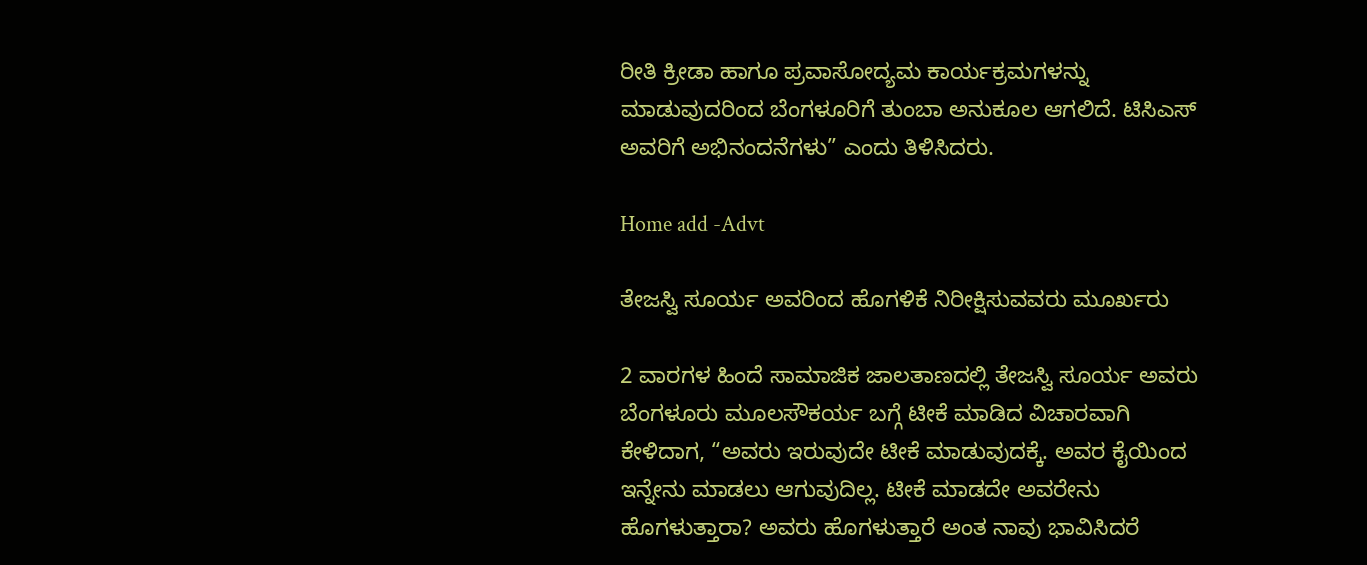ರೀತಿ ಕ್ರೀಡಾ ಹಾಗೂ ಪ್ರವಾಸೋದ್ಯಮ ಕಾರ್ಯಕ್ರಮಗಳನ್ನು ಮಾಡುವುದರಿಂದ ಬೆಂಗಳೂರಿಗೆ ತುಂಬಾ ಅನುಕೂಲ ಆಗಲಿದೆ. ಟಿಸಿಎಸ್ ಅವರಿಗೆ ಅಭಿನಂದನೆಗಳು” ಎಂದು ತಿಳಿಸಿದರು.

Home add -Advt

ತೇಜಸ್ವಿ ಸೂರ್ಯ ಅವರಿಂದ ಹೊಗಳಿಕೆ ನಿರೀಕ್ಷಿಸುವವರು ಮೂರ್ಖರು

2 ವಾರಗಳ ಹಿಂದೆ ಸಾಮಾಜಿಕ ಜಾಲತಾಣದಲ್ಲಿ ತೇಜಸ್ವಿ ಸೂರ್ಯ ಅವರು ಬೆಂಗಳೂರು ಮೂಲಸೌಕರ್ಯ ಬಗ್ಗೆ ಟೀಕೆ ಮಾಡಿದ ವಿಚಾರವಾಗಿ ಕೇಳಿದಾಗ, “ಅವರು ಇರುವುದೇ ಟೀಕೆ ಮಾಡುವುದಕ್ಕೆ. ಅವರ ಕೈಯಿಂದ ಇನ್ನೇನು ಮಾಡಲು ಆಗುವುದಿಲ್ಲ. ಟೀಕೆ ಮಾಡದೇ ಅವರೇನು ಹೊಗಳುತ್ತಾರಾ? ಅವರು ಹೊಗಳುತ್ತಾರೆ ಅಂತ ನಾವು ಭಾವಿಸಿದರೆ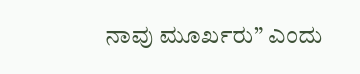ನಾವು ಮೂರ್ಖರು” ಎಂದು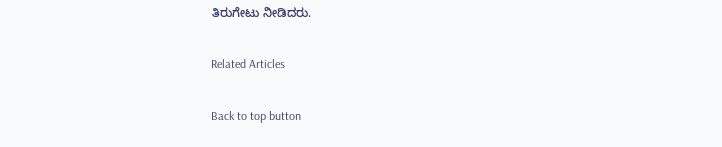ತಿರುಗೇಟು ನೀಡಿದರು.

Related Articles

Back to top button